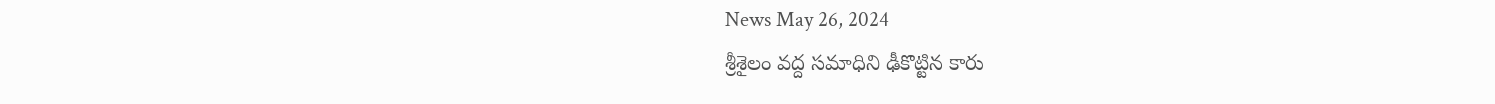News May 26, 2024
శ్రీశైలం వద్ద సమాధిని ఢీకొట్టిన కారు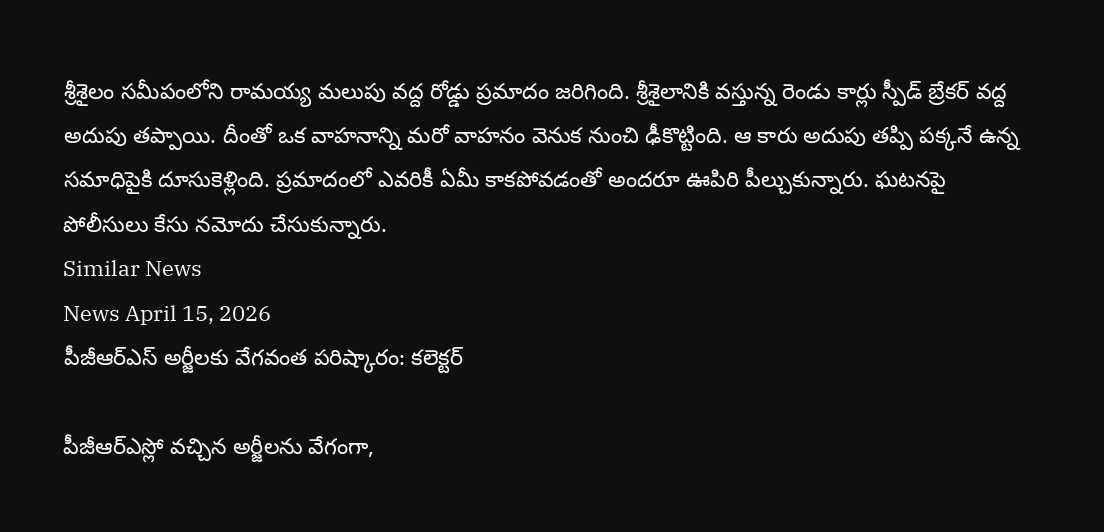శ్రీశైలం సమీపంలోని రామయ్య మలుపు వద్ద రోడ్డు ప్రమాదం జరిగింది. శ్రీశైలానికి వస్తున్న రెండు కార్లు స్పీడ్ బ్రేకర్ వద్ద అదుపు తప్పాయి. దీంతో ఒక వాహనాన్ని మరో వాహనం వెనుక నుంచి ఢీకొట్టింది. ఆ కారు అదుపు తప్పి పక్కనే ఉన్న సమాధిపైకి దూసుకెళ్లింది. ప్రమాదంలో ఎవరికీ ఏమీ కాకపోవడంతో అందరూ ఊపిరి పీల్చుకున్నారు. ఘటనపై పోలీసులు కేసు నమోదు చేసుకున్నారు.
Similar News
News April 15, 2026
పీజీఆర్ఎస్ అర్జీలకు వేగవంత పరిష్కారం: కలెక్టర్

పీజీఆర్ఎస్లో వచ్చిన అర్జీలను వేగంగా,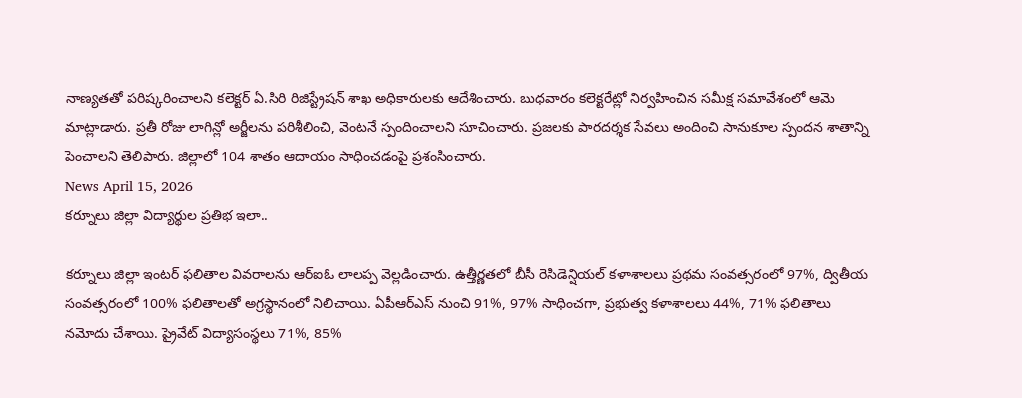నాణ్యతతో పరిష్కరించాలని కలెక్టర్ ఏ.సిరి రిజిస్ట్రేషన్ శాఖ అధికారులకు ఆదేశించారు. బుధవారం కలెక్టరేట్లో నిర్వహించిన సమీక్ష సమావేశంలో ఆమె మాట్లాడారు. ప్రతీ రోజు లాగిన్లో అర్జీలను పరిశీలించి, వెంటనే స్పందించాలని సూచించారు. ప్రజలకు పారదర్శక సేవలు అందించి సానుకూల స్పందన శాతాన్ని పెంచాలని తెలిపారు. జిల్లాలో 104 శాతం ఆదాయం సాధించడంపై ప్రశంసించారు.
News April 15, 2026
కర్నూలు జిల్లా విద్యార్థుల ప్రతిభ ఇలా..

కర్నూలు జిల్లా ఇంటర్ ఫలితాల వివరాలను ఆర్ఐఓ లాలప్ప వెల్లడించారు. ఉత్తీర్ణతలో బీసీ రెసిడెన్షియల్ కళాశాలలు ప్రథమ సంవత్సరంలో 97%, ద్వితీయ సంవత్సరంలో 100% ఫలితాలతో అగ్రస్థానంలో నిలిచాయి. ఏపీఆర్ఎస్ నుంచి 91%, 97% సాధించగా, ప్రభుత్వ కళాశాలలు 44%, 71% ఫలితాలు నమోదు చేశాయి. ప్రైవేట్ విద్యాసంస్థలు 71%, 85%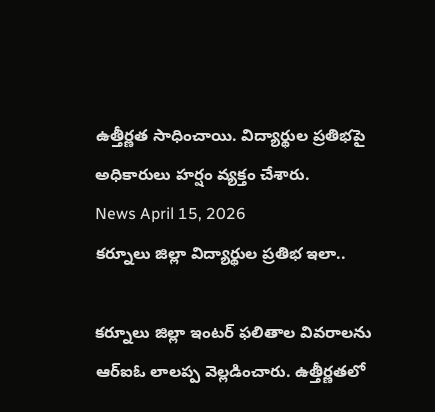ఉత్తీర్ణత సాధించాయి. విద్యార్థుల ప్రతిభపై అధికారులు హర్షం వ్యక్తం చేశారు.
News April 15, 2026
కర్నూలు జిల్లా విద్యార్థుల ప్రతిభ ఇలా..

కర్నూలు జిల్లా ఇంటర్ ఫలితాల వివరాలను ఆర్ఐఓ లాలప్ప వెల్లడించారు. ఉత్తీర్ణతలో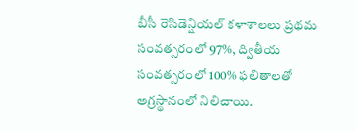బీసీ రెసిడెన్షియల్ కళాశాలలు ప్రథమ సంవత్సరంలో 97%, ద్వితీయ సంవత్సరంలో 100% ఫలితాలతో అగ్రస్థానంలో నిలిచాయి.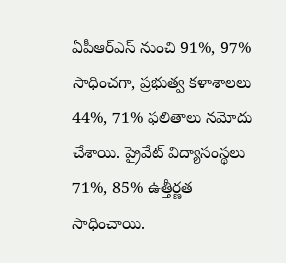ఏపీఆర్ఎస్ నుంచి 91%, 97% సాధించగా, ప్రభుత్వ కళాశాలలు 44%, 71% ఫలితాలు నమోదు చేశాయి. ప్రైవేట్ విద్యాసంస్థలు 71%, 85% ఉత్తీర్ణత సాధించాయి.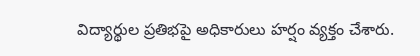విద్యార్థుల ప్రతిభపై అధికారులు హర్షం వ్యక్తం చేశారు.